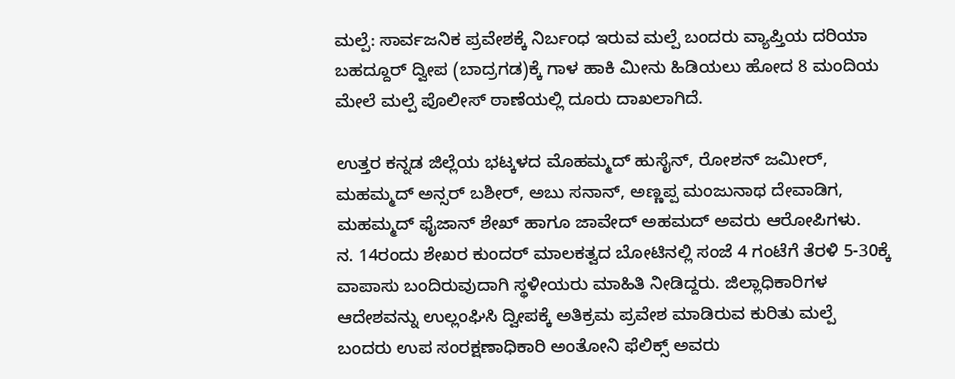ಮಲ್ಪೆ: ಸಾರ್ವಜನಿಕ ಪ್ರವೇಶಕ್ಕೆ ನಿರ್ಬಂಧ ಇರುವ ಮಲ್ಪೆ ಬಂದರು ವ್ಯಾಪ್ತಿಯ ದರಿಯಾ ಬಹದ್ದೂರ್ ದ್ವೀಪ (ಬಾದ್ರಗಡ)ಕ್ಕೆ ಗಾಳ ಹಾಕಿ ಮೀನು ಹಿಡಿಯಲು ಹೋದ 8 ಮಂದಿಯ ಮೇಲೆ ಮಲ್ಪೆ ಪೊಲೀಸ್ ಠಾಣೆಯಲ್ಲಿ ದೂರು ದಾಖಲಾಗಿದೆ.

ಉತ್ತರ ಕನ್ನಡ ಜಿಲ್ಲೆಯ ಭಟ್ಕಳದ ಮೊಹಮ್ಮದ್ ಹುಸೈನ್, ರೋಶನ್ ಜಮೀರ್, ಮಹಮ್ಮದ್ ಅನ್ಸರ್ ಬಶೀರ್, ಅಬು ಸನಾನ್, ಅಣ್ಣಪ್ಪ ಮಂಜುನಾಥ ದೇವಾಡಿಗ, ಮಹಮ್ಮದ್ ಫೈಜಾನ್ ಶೇಖ್ ಹಾಗೂ ಜಾವೇದ್ ಅಹಮದ್ ಅವರು ಆರೋಪಿಗಳು.
ನ. 14ರಂದು ಶೇಖರ ಕುಂದರ್ ಮಾಲಕತ್ವದ ಬೋಟಿನಲ್ಲಿ ಸಂಜೆ 4 ಗಂಟೆಗೆ ತೆರಳಿ 5-30ಕ್ಕೆ ವಾಪಾಸು ಬಂದಿರುವುದಾಗಿ ಸ್ಥಳೀಯರು ಮಾಹಿತಿ ನೀಡಿದ್ದರು. ಜಿಲ್ಲಾಧಿಕಾರಿಗಳ ಆದೇಶವನ್ನು ಉಲ್ಲಂಘಿಸಿ ದ್ವೀಪಕ್ಕೆ ಅತಿಕ್ರಮ ಪ್ರವೇಶ ಮಾಡಿರುವ ಕುರಿತು ಮಲ್ಪೆ ಬಂದರು ಉಪ ಸಂರಕ್ಷಣಾಧಿಕಾರಿ ಅಂತೋನಿ ಫೆಲಿಕ್ಸ್ ಅವರು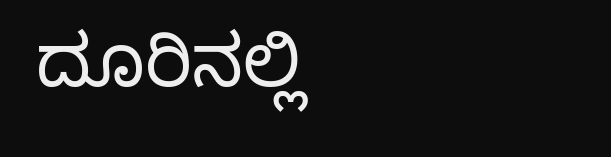ದೂರಿನಲ್ಲಿ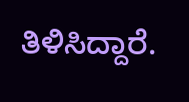ತಿಳಿಸಿದ್ದಾರೆ.